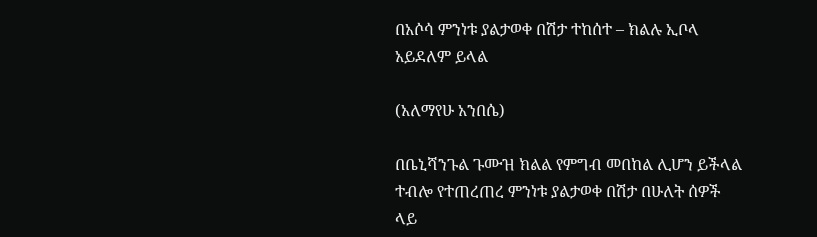በአሶሳ ምንነቱ ያልታወቀ በሽታ ተከሰተ – ክልሉ ኢቦላ አይደለም ይላል

(አለማየሁ አንበሴ)

በቤኒሻንጉል ጉሙዝ ክልል የምግብ መበከል ሊሆን ይችላል ተብሎ የተጠረጠረ ምንነቱ ያልታወቀ በሽታ በሁለት ሰዎች ላይ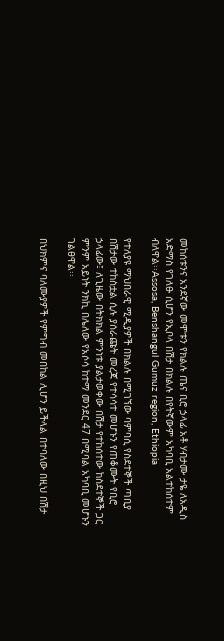መከሰቱንና አንደኛው መሞቱን የክልሉ ጤና ቢሮ ኃላፊ አቶ ሃብታሙ ታዬ ለአዲስ አድማስ የገለፁ ሲሆን የኢቦላ በሽታ በክልሉ በየትኛውም አካባቢ አልተከሰተም ብለዋል፡፡Assosa, Benshangul Gumuz region, Ethiopia

የተለያዩ ማህበራዊ ሚዲያዎች በክልሉ በሚገኘው ባምባሲ የስደተኞች ጣቢያ በሽታው ተከስቷል ሲሉ ያሰራጩት መረጃ የተሳሳተ መሆኑን የጠቆሙት የቢሮ ኃላፊው፤ ለጊዜው በትክክል ምንነቱ ያልታወቀው በሽታ የተከሰተው ከስደተኞች ጋር ምንም አይነት ንክኪ በሌለው የአሶሳ ከተማ መንደር 47 በሚባል አካባቢ መሆኑን ገልፀዋል፡፡

በህክምና ባለሙያዎች የምግብ መበከል ሊሆን ይችላል በተባለው በዚህ በሽታ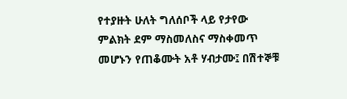የተያዙት ሁለት ግለሰቦች ላይ የታየው ምልክት ደም ማስመለስና ማስቀመጥ መሆኑን የጠቆሙት አቶ ሃብታሙ፤ በሽተኞቹ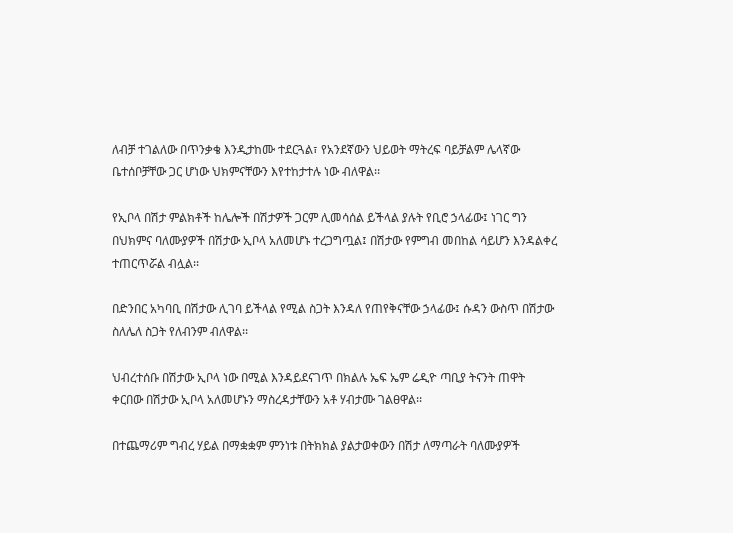ለብቻ ተገልለው በጥንቃቄ እንዲታከሙ ተደርጓል፣ የአንደኛውን ህይወት ማትረፍ ባይቻልም ሌላኛው ቤተሰቦቻቸው ጋር ሆነው ህክምናቸውን እየተከታተሉ ነው ብለዋል፡፡

የኢቦላ በሽታ ምልክቶች ከሌሎች በሽታዎች ጋርም ሊመሳሰል ይችላል ያሉት የቢሮ ኃላፊው፤ ነገር ግን በህክምና ባለሙያዎች በሽታው ኢቦላ አለመሆኑ ተረጋግጧል፤ በሽታው የምግብ መበከል ሳይሆን እንዳልቀረ ተጠርጥሯል ብሏል፡፡

በድንበር አካባቢ በሽታው ሊገባ ይችላል የሚል ስጋት እንዳለ የጠየቅናቸው ኃላፊው፤ ሱዳን ውስጥ በሽታው ስለሌለ ስጋት የለብንም ብለዋል፡፡

ህብረተሰቡ በሽታው ኢቦላ ነው በሚል እንዳይደናገጥ በክልሉ ኤፍ ኤም ሬዲዮ ጣቢያ ትናንት ጠዋት ቀርበው በሽታው ኢቦላ አለመሆኑን ማስረዳታቸውን አቶ ሃብታሙ ገልፀዋል፡፡

በተጨማሪም ግብረ ሃይል በማቋቋም ምንነቱ በትክክል ያልታወቀውን በሽታ ለማጣራት ባለሙያዎች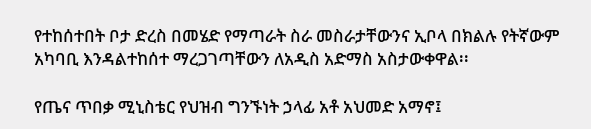የተከሰተበት ቦታ ድረስ በመሄድ የማጣራት ስራ መስራታቸውንና ኢቦላ በክልሉ የትኛውም አካባቢ እንዳልተከሰተ ማረጋገጣቸውን ለአዲስ አድማስ አስታውቀዋል፡፡

የጤና ጥበቃ ሚኒስቴር የህዝብ ግንኙነት ኃላፊ አቶ አህመድ አማኖ፤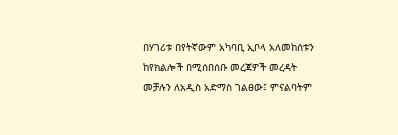በሃገሪቱ በየትኛውም አካባቢ ኢቦላ አለመከሰቱን ከየክልሎች በሚሰበሰቡ መረጃዎች መረዳት መቻሉን ለአዲስ አድማስ ገልፀው፤ ምናልባትም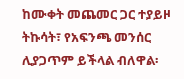ከሙቀት መጨመር ጋር ተያይዞ ትኩሳት፣ የአፍንጫ መንሰር ሊያጋጥም ይችላል ብለዋል፡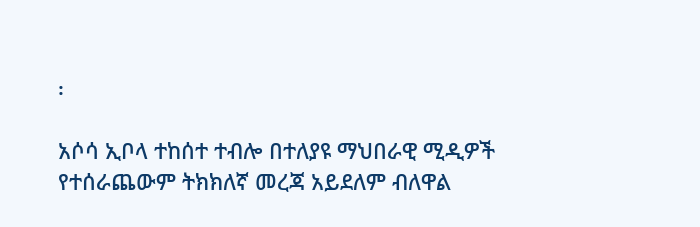፡

አሶሳ ኢቦላ ተከሰተ ተብሎ በተለያዩ ማህበራዊ ሚዲዎች የተሰራጨውም ትክክለኛ መረጃ አይደለም ብለዋል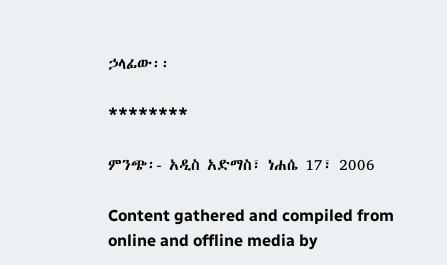ኃላፊው፡፡

********

ምንጭ፡- አዲስ አድማስ፣ ነሐሴ 17፣ 2006

Content gathered and compiled from online and offline media by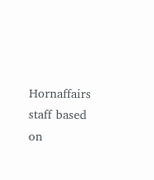Hornaffairs staff based on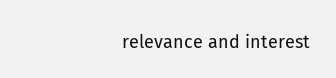relevance and interest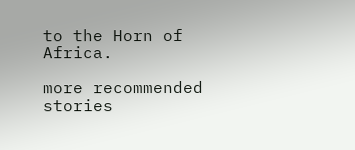to the Horn of Africa.

more recommended stories